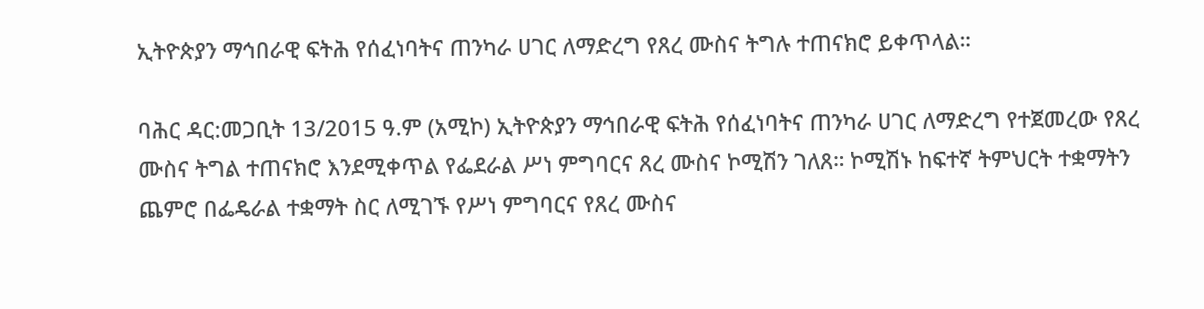ኢትዮጵያን ማኅበራዊ ፍትሕ የሰፈነባትና ጠንካራ ሀገር ለማድረግ የጸረ ሙስና ትግሉ ተጠናክሮ ይቀጥላል።

ባሕር ዳር:መጋቢት 13/2015 ዓ.ም (አሚኮ) ኢትዮጵያን ማኅበራዊ ፍትሕ የሰፈነባትና ጠንካራ ሀገር ለማድረግ የተጀመረው የጸረ ሙስና ትግል ተጠናክሮ እንደሚቀጥል የፌደራል ሥነ ምግባርና ጸረ ሙስና ኮሚሽን ገለጸ። ኮሚሽኑ ከፍተኛ ትምህርት ተቋማትን ጨምሮ በፌዴራል ተቋማት ስር ለሚገኙ የሥነ ምግባርና የጸረ ሙስና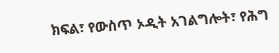ክፍል፣ የውስጥ ኦዲት አገልግሎት፣ የሕግ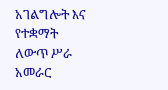አገልግሎት እና የተቋማት ለውጥ ሥራ አመራር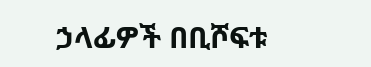ኃላፊዎች በቢሾፍቱ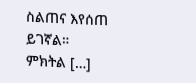ስልጠና እየሰጠ ይገኛል። ምክትል […]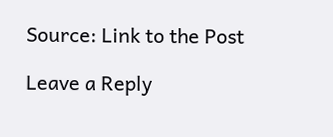Source: Link to the Post

Leave a Reply